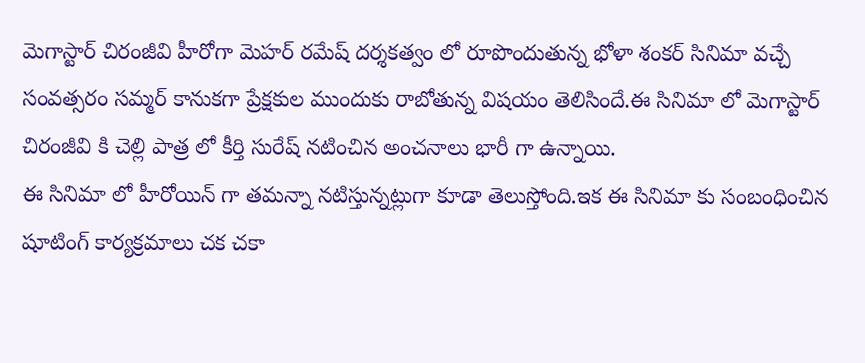మెగాస్టార్ చిరంజీవి హీరోగా మెహర్ రమేష్ దర్శకత్వం లో రూపొందుతున్న భోళా శంకర్ సినిమా వచ్చే సంవత్సరం సమ్మర్ కానుకగా ప్రేక్షకుల ముందుకు రాబోతున్న విషయం తెలిసిందే.ఈ సినిమా లో మెగాస్టార్ చిరంజీవి కి చెల్లి పాత్ర లో కీర్తి సురేష్ నటించిన అంచనాలు భారీ గా ఉన్నాయి.
ఈ సినిమా లో హీరోయిన్ గా తమన్నా నటిస్తున్నట్లుగా కూడా తెలుస్తోంది.ఇక ఈ సినిమా కు సంబంధించిన షూటింగ్ కార్యక్రమాలు చక చకా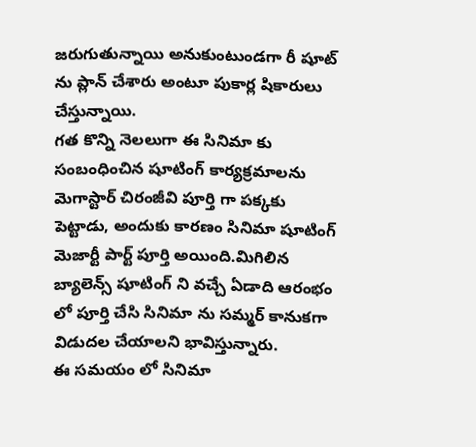జరుగుతున్నాయి అనుకుంటుండగా రీ షూట్ ను ప్లాన్ చేశారు అంటూ పుకార్ల షికారులు చేస్తున్నాయి.
గత కొన్ని నెలలుగా ఈ సినిమా కు సంబంధించిన షూటింగ్ కార్యక్రమాలను మెగాస్టార్ చిరంజీవి పూర్తి గా పక్కకు పెట్టాడు, అందుకు కారణం సినిమా షూటింగ్ మెజార్టీ పార్ట్ పూర్తి అయింది.మిగిలిన బ్యాలెన్స్ షూటింగ్ ని వచ్చే ఏడాది ఆరంభం లో పూర్తి చేసి సినిమా ను సమ్మర్ కానుకగా విడుదల చేయాలని భావిస్తున్నారు.
ఈ సమయం లో సినిమా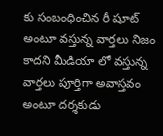కు సంబంధించిన రీ షూట్ అంటూ వస్తున్న వార్తలు నిజం కాదని మీడియా లో వస్తున్న వార్తలు పూర్తిగా అవాస్తవం అంటూ దర్శకుడు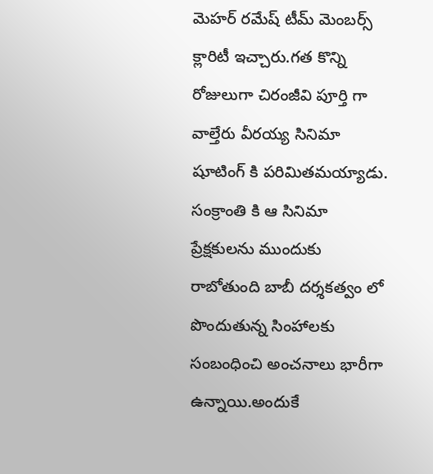మెహర్ రమేష్ టీమ్ మెంబర్స్ క్లారిటీ ఇచ్చారు.గత కొన్ని రోజులుగా చిరంజీవి పూర్తి గా వాల్తేరు వీరయ్య సినిమా షూటింగ్ కి పరిమితమయ్యాడు.
సంక్రాంతి కి ఆ సినిమా ప్రేక్షకులను ముందుకు రాబోతుంది బాబీ దర్శకత్వం లో పొందుతున్న సింహాలకు సంబంధించి అంచనాలు భారీగా ఉన్నాయి.అందుకే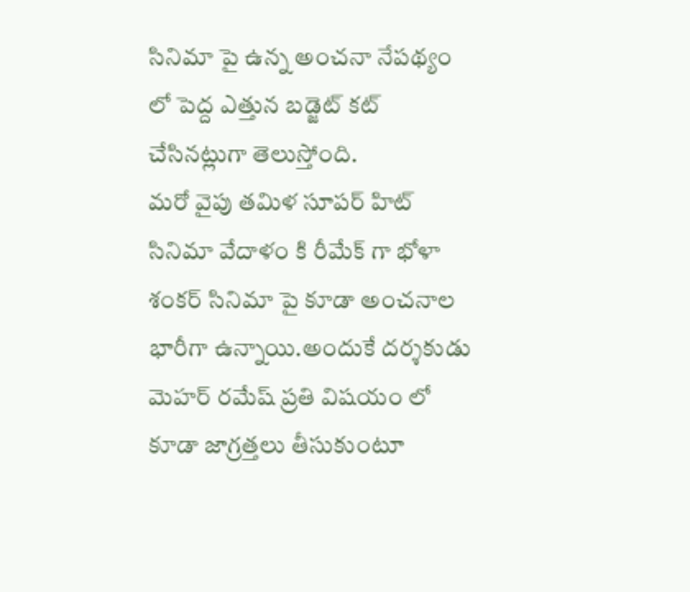సినిమా పై ఉన్న అంచనా నేపథ్యం లో పెద్ద ఎత్తున బడ్జెట్ కట్ చేసినట్లుగా తెలుస్తోంది.
మరో వైపు తమిళ సూపర్ హిట్ సినిమా వేదాళం కి రీమేక్ గా భోళా శంకర్ సినిమా పై కూడా అంచనాల భారీగా ఉన్నాయి.అందుకే దర్శకుడు మెహర్ రమేష్ ప్రతి విషయం లో కూడా జాగ్రత్తలు తీసుకుంటూ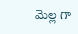మెల్ల గా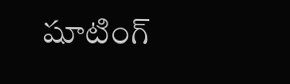షూటింగ్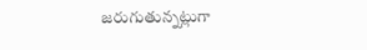జరుగుతున్నట్లుగా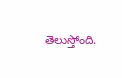తెలుస్తోంది.